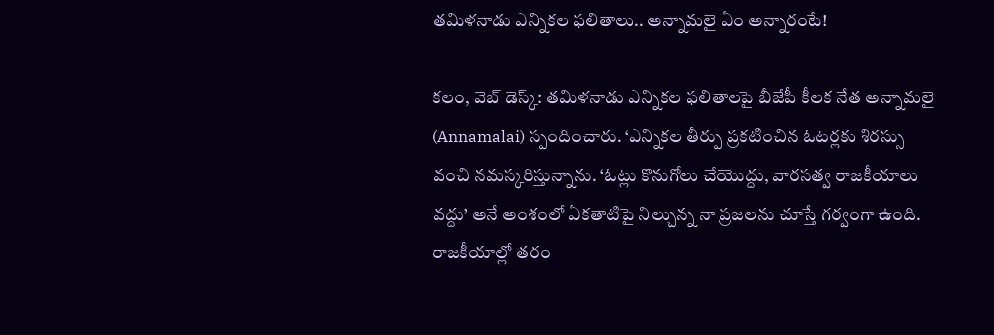తమిళనాడు ఎన్నికల ఫలితాలు.. అన్నామలై ఏం అన్నారంటే!

కలం, వెబ్ డెస్క్: తమిళనాడు ఎన్నికల ఫలితాలపై బీజేపీ కీలక నేత అన్నామలై (Annamalai) స్పందించారు. ‘ఎన్నికల తీర్పు ప్రకటించిన ఓటర్లకు శిరస్సు వంచి నమస్కరిస్తున్నాను. ‘ఓట్లు కొనుగోలు చేయొద్దు, వారసత్వ రాజకీయాలు వద్దు’ అనే అంశంలో ఏకతాటిపై నిల్చున్న నా ప్రజలను చూస్తే గర్వంగా ఉంది. రాజకీయాల్లో తరం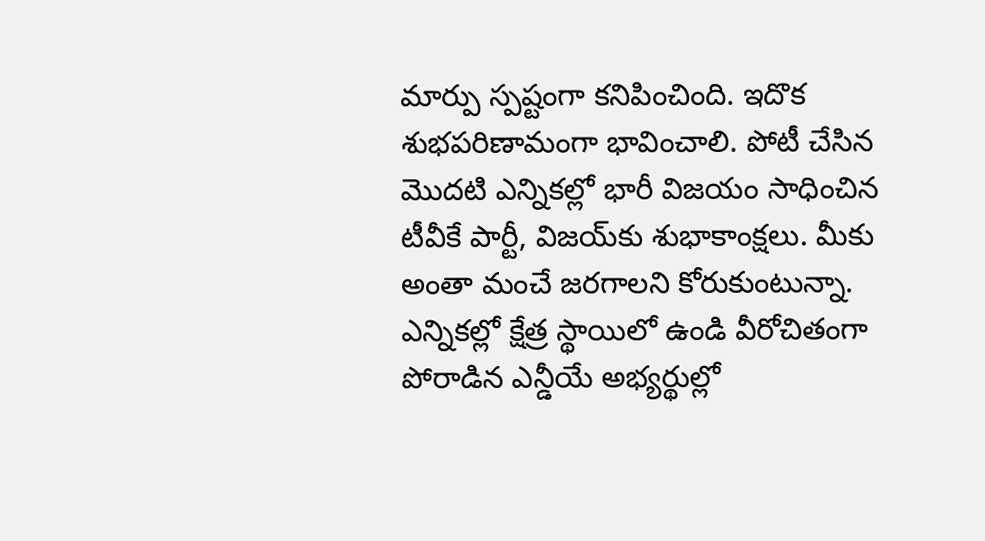మార్పు స్పష్టంగా కనిపించింది. ఇదొక శుభపరిణామంగా భావించాలి. పోటీ చేసిన మొదటి ఎన్నికల్లో భారీ విజయం సాధించిన టీవీకే పార్టీ, విజయ్‌కు శుభాకాంక్షలు. మీకు అంతా మంచే జరగాలని కోరుకుంటున్నా. ఎన్నికల్లో క్షేత్ర స్థాయిలో ఉండి వీరోచితంగా పోరాడిన ఎన్డీయే అభ్యర్థుల్లో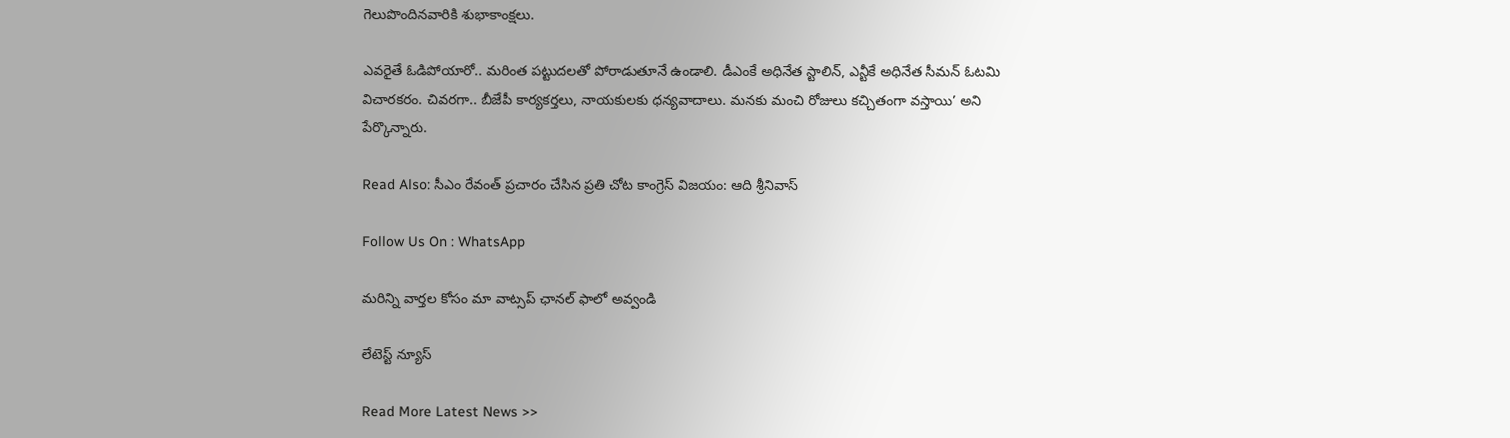గెలుపొందినవారికి శుభాకాంక్షలు.

ఎవరైతే ఓడిపోయారో.. మరింత పట్టుదలతో పోరాడుతూనే ఉండాలి. డీఎంకే అధినేత స్టాలిన్, ఎన్టీకే అధినేత సీమన్ ఓటమి విచారకరం. చివరగా.. బీజేపీ కార్యకర్తలు, నాయకులకు ధన్యవాదాలు. మనకు మంచి రోజులు కచ్చితంగా వస్తాయి’ అని పేర్కొన్నారు.

Read Also: సీఎం రేవంత్ ప్ర‌చారం చేసిన ప్ర‌తి చోట కాంగ్రెస్ విజ‌యం: ఆది శ్రీనివాస్

Follow Us On : WhatsApp

మ‌రిన్ని వార్త‌ల కోసం మా వాట్స‌ప్ ఛాన‌ల్ ఫాలో అవ్వండి

లేటెస్ట్ న్యూస్‌

Read More Latest News >>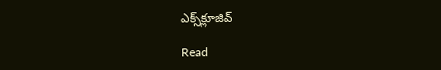ఎక్స్‌క్లూజివ్‌

Read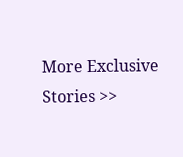More Exclusive Stories >>